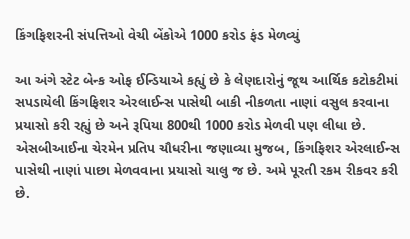કિંગફિશરની સંપત્તિઓ વેચી બેંકોએ 1000 કરોડ ફંડ મેળવ્યું

આ અંગે સ્ટેટ બેન્ક ઓફ ઈન્ડિયાએ કહ્યું છે કે લેણદારોનું જૂથ આર્થિક કટોકટીમાં સપડાયેલી કિંગફિશર એરલાઈન્સ પાસેથી બાકી નીકળતા નાણાં વસુલ કરવાના પ્રયાસો કરી રહ્યું છે અને રૂપિયા 800થી 1000 કરોડ મેળવી પણ લીધા છે. એસબીઆઈના ચેરમેન પ્રતિપ ચૌધરીના જણાવ્યા મુજબ, કિંગફિશર એરલાઈન્સ પાસેથી નાણાં પાછા મેળવવાના પ્રયાસો ચાલુ જ છે. અમે પૂરતી રકમ રીકવર કરી છે.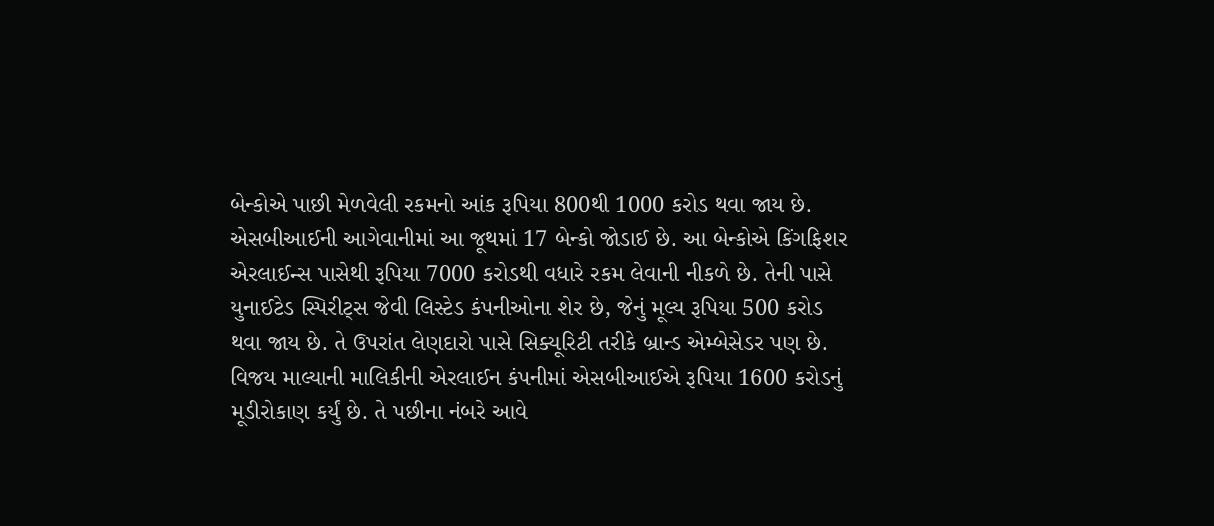બેન્કોએ પાછી મેળવેલી રકમનો આંક રૂપિયા 800થી 1000 કરોડ થવા જાય છે.
એસબીઆઈની આગેવાનીમાં આ જૂથમાં 17 બેન્કો જોડાઈ છે. આ બેન્કોએ કિંગફિશર એરલાઈન્સ પાસેથી રૂપિયા 7000 કરોડથી વધારે રકમ લેવાની નીકળે છે. તેની પાસે યુનાઈટેડ સ્પિરીટ્સ જેવી લિસ્ટેડ કંપનીઓના શેર છે, જેનું મૂલ્ય રૂપિયા 500 કરોડ થવા જાય છે. તે ઉપરાંત લેણદારો પાસે સિક્યૂરિટી તરીકે બ્રાન્ડ એમ્બેસેડર પણ છે.
વિજય માલ્યાની માલિકીની એરલાઈન કંપનીમાં એસબીઆઈએ રૂપિયા 1600 કરોડનું મૂડીરોકાણ કર્યું છે. તે પછીના નંબરે આવે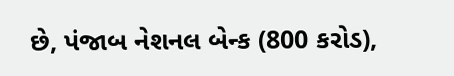છે, પંજાબ નેશનલ બેન્ક (800 કરોડ),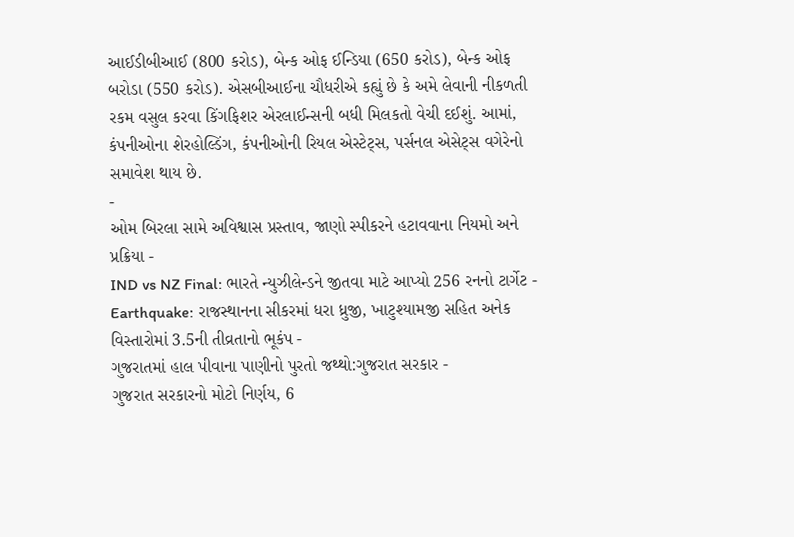આઈડીબીઆઈ (800 કરોડ), બેન્ક ઓફ ઈન્ડિયા (650 કરોડ), બેન્ક ઓફ બરોડા (550 કરોડ). એસબીઆઈના ચૌધરીએ કહ્યું છે કે અમે લેવાની નીકળતી રકમ વસુલ કરવા કિંગફિશર એરલાઈન્સની બધી મિલકતો વેચી દઈશું. આમાં, કંપનીઓના શેરહોલ્ડિંગ, કંપનીઓની રિયલ એસ્ટેટ્સ, પર્સનલ એસેટ્સ વગેરેનો સમાવેશ થાય છે.
-
ઓમ બિરલા સામે અવિશ્વાસ પ્રસ્તાવ, જાણો સ્પીકરને હટાવવાના નિયમો અને પ્રક્રિયા -
IND vs NZ Final: ભારતે ન્યુઝીલેન્ડને જીતવા માટે આપ્યો 256 રનનો ટાર્ગેટ -
Earthquake: રાજસ્થાનના સીકરમાં ધરા ધ્રુજી, ખાટુશ્યામજી સહિત અનેક વિસ્તારોમાં 3.5ની તીવ્રતાનો ભૂકંપ -
ગુજરાતમાં હાલ પીવાના પાણીનો પુરતો જથ્થો:ગુજરાત સરકાર -
ગુજરાત સરકારનો મોટો નિર્ણય, 6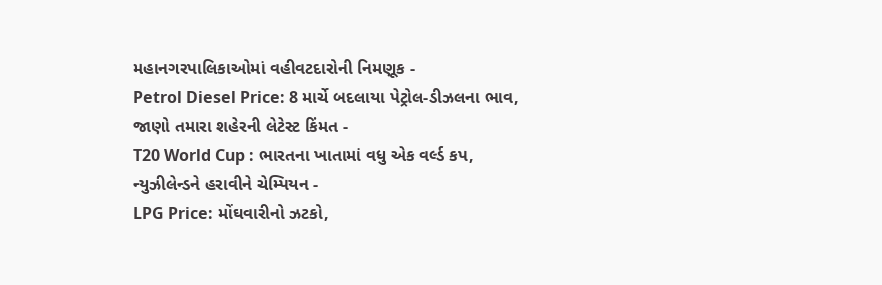મહાનગરપાલિકાઓમાં વહીવટદારોની નિમણૂક -
Petrol Diesel Price: 8 માર્ચે બદલાયા પેટ્રોલ-ડીઝલના ભાવ, જાણો તમારા શહેરની લેટેસ્ટ કિંમત -
T20 World Cup : ભારતના ખાતામાં વધુ એક વર્લ્ડ કપ, ન્યુઝીલેન્ડને હરાવીને ચેમ્પિયન -
LPG Price: મોંઘવારીનો ઝટકો,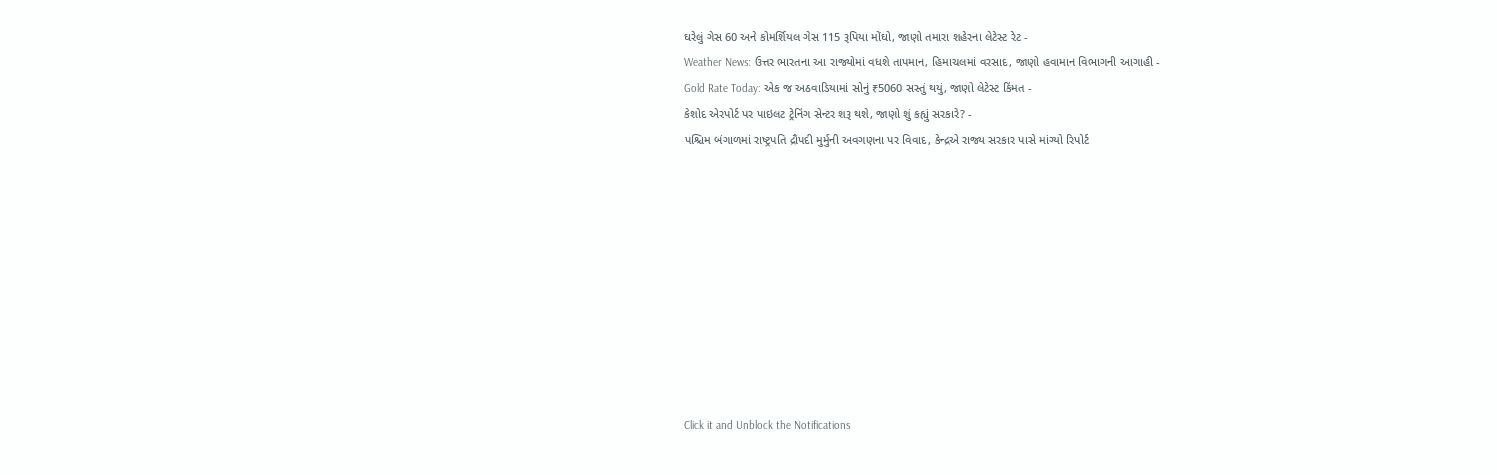ઘરેલું ગેસ 60 અને કોમર્શિયલ ગેસ 115 રૂપિયા મોંઘો, જાણો તમારા શહેરના લેટેસ્ટ રેટ -
Weather News: ઉત્તર ભારતના આ રાજ્યોમાં વધશે તાપમાન, હિમાચલમાં વરસાદ, જાણો હવામાન વિભાગની આગાહી -
Gold Rate Today: એક જ અઠવાડિયામાં સોનું ₹5060 સસ્તું થયું, જાણો લેટેસ્ટ કિંમત -
કેશોદ એરપોર્ટ પર પાઇલટ ટ્રેનિંગ સેન્ટર શરૂ થશે, જાણો શું કહ્યું સરકારે? -
પશ્ચિમ બંગાળમાં રાષ્ટ્રપતિ દ્રૌપદી મુર્મુની અવગણના પર વિવાદ, કેન્દ્રએ રાજ્ય સરકાર પાસે માંગ્યો રિપોર્ટ










Click it and Unblock the Notifications